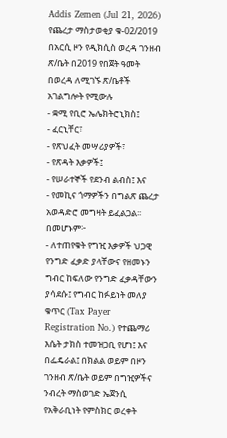Addis Zemen (Jul 21, 2026)
የጨረታ ማስታወቂያ ቁ-02/2019
በአርሲ ዞን የዲክሲስ ወረዳ ገንዘብ ጽ/ቤት በ2019 የበጀት ዓመት በወረዳ ለሚገኙ ጽ/ቤቶች አገልግሎት የሚውሉ
- ቋሚ የቢሮ ኤሌክትሮኒክስ፤
- ፈርኒቸር፣
- የጽህፈት መሣሪያዎች፣
- የጽዳት እቃዎች፤
- የሠራተኞች የደንብ ልብስ፤ እና
- የመኪና ጎማዎችን በግልጽ ጨረታ አወዳድሮ መግዛት ይፈልጋል፡፡
በመሆኑም፦
- ለተጠየቁት የግዢ እቃዎች ህጋዊ የንግድ ፈቃድ ያላቸውና የዘመኑን ግብር ከፍለው የንግድ ፈቃዳቸውን ያሳደሱ፤ የግብር ከፉይነት መለያ ቁጥር (Tax Payer Registration No.) የተጨማሪ እሴት ታክስ ተመዝጋቢ የሆነ፤ እና በፌዴራል፤ በክልል ወይም በዞን ገንዘብ ጽ/ቤት ወይም በግዢዎችና ንብረት ማስወገድ ኤጀንሲ የአቅራቢነት የምስክር ወረቀት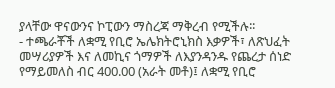ያላቸው ዋናውንና ኮፒውን ማስረጃ ማቅረብ የሚችሉ፡፡
- ተጫራቾች ለቋሚ የቢሮ ኤሌክትሮኒክስ እቃዎች፣ ለጽህፈት መሣሪያዎች እና ለመኪና ጎማዎች ለእያንዳንዱ የጨረታ ሰነድ የማይመለስ ብር 400.00 (አራት መቶ)፤ ለቋሚ የቢሮ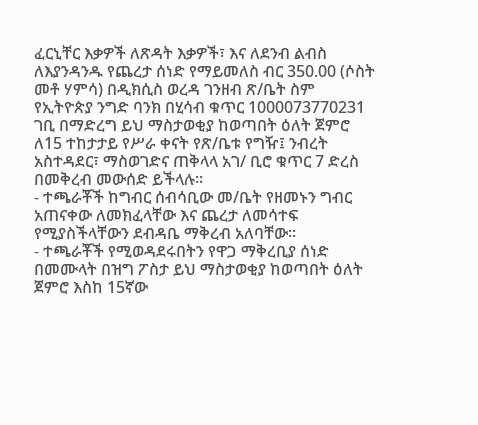ፈርኒቸር እቃዎች ለጽዳት እቃዎች፣ እና ለደንብ ልብስ ለእያንዳንዱ የጨረታ ሰነድ የማይመለስ ብር 350.00 (ሶስት መቶ ሃምሳ) በዲክሲስ ወረዳ ገንዘብ ጽ/ቤት ስም የኢትዮጵያ ንግድ ባንክ በሂሳብ ቁጥር 1000073770231 ገቢ በማድረግ ይህ ማስታወቂያ ከወጣበት ዕለት ጀምሮ ለ15 ተከታታይ የሥራ ቀናት የጽ/ቤቱ የግዥ፤ ንብረት አስተዳደር፣ ማስወገድና ጠቅላላ አገ/ ቢሮ ቁጥር 7 ድረስ በመቅረብ መውሰድ ይችላሉ፡፡
- ተጫራቾች ከግብር ሰብሳቢው መ/ቤት የዘመኑን ግብር አጠናቀው ለመክፈላቸው እና ጨረታ ለመሳተፍ የሚያስችላቸውን ደብዳቤ ማቅረብ አለባቸው፡፡
- ተጫራቾች የሚወዳደሩበትን የዋጋ ማቅረቢያ ሰነድ በመሙላት በዝግ ፖስታ ይህ ማስታወቂያ ከወጣበት ዕለት ጀምሮ እስከ 15ኛው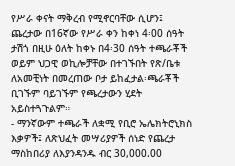የሥራ ቀናት ማቅረብ የሚኖርባቸው ሲሆን፤ ጨረታው በ16ኛው የሥራ ቀን ከቀነ 4፡00 ሰዓት ታሽጎ በዚሁ ዕለት ከቀኑ በ4፡30 ሰዓት ተጫራቾች ወይም ህጋዊ ወኪሎቻቸው በተገኙበት የጽ/ቤቱ ለአመቺነት በመረጠው ቦታ ይከፈታል፡ጫራቾች ቢገኙም ባይገኙም የጫረታውን ሂደት አይስተጓጉልም።
- ማንኛውም ተጫራች ለቋሚ የቢሮ ኤሌክትሮኒክስ እቃዎች፤ ለጽህፈት መሣሪያዎች ሰነድ የጨረታ ማስከበሪያ ለእያንዳንዱ ብር 30,000.00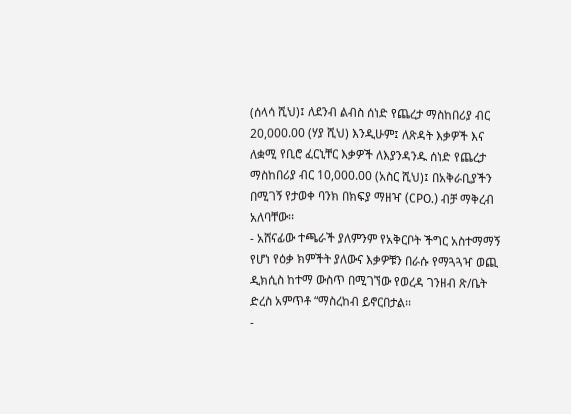(ሰላሳ ሺህ)፤ ለደንብ ልብስ ሰነድ የጨረታ ማስከበሪያ ብር 20,000.00 (ሃያ ሺህ) እንዲሁም፤ ለጽዳት እቃዎች እና ለቋሚ የቢሮ ፈርኒቸር እቃዎች ለእያንዳንዱ ሰነድ የጨረታ ማስከበሪያ ብር 10,000.00 (አስር ሺህ)፤ በአቅራቢያችን በሚገኝ የታወቀ ባንክ በክፍያ ማዘዣ (CPO.) ብቻ ማቅረብ አለባቸው፡፡
- አሸናፊው ተጫራች ያለምንም የአቅርቦት ችግር አስተማማኝ የሆነ የዕቃ ክምችት ያለውና እቃዎቹን በራሱ የማጓጓዣ ወጪ ዲክሲስ ከተማ ውስጥ በሚገኘው የወረዳ ገንዘብ ጽ/ቤት ድረስ አምጥቶ “ማስረከብ ይኖርበታል፡፡
-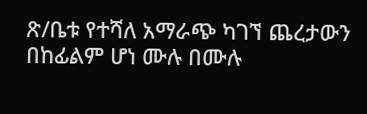ጽ/ቤቱ የተሻለ አማራጭ ካገኘ ጨረታውን በከፊልም ሆነ ሙሉ በሙሉ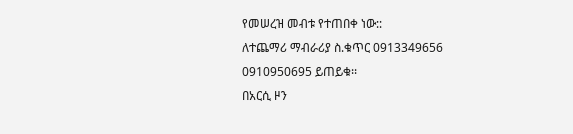የመሠረዝ መብቱ የተጠበቀ ነው::
ለተጨማሪ ማብራሪያ ስ.ቁጥር 0913349656 0910950695 ይጠይቁ፡፡
በአርሲ ዞን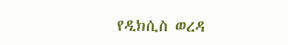የዲክሲስ ወረዳ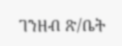ገንዘብ ጽ/ቤት